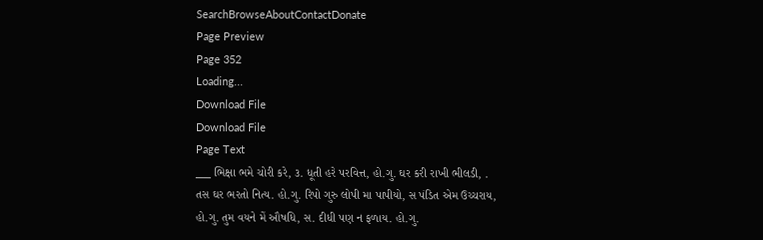SearchBrowseAboutContactDonate
Page Preview
Page 352
Loading...
Download File
Download File
Page Text
___ ભિક્ષા ભમે ચોરી કરે, ૩. ધૂતી હરે પરવિત્ત, હો.ગુ. ઘર કરી રાખી ભીલડી, . તસ ઘર ભરતો નિત્ય. હો.ગુ. રિપો ગુરુ લોપી મા પાપીયો, સ પંડિત એમ ઉચ્ચરાય, હો.ગુ. તુમ વયને મેં ઔષધિ, સ. દીધી પણ ન ફળાય. હો.ગુ.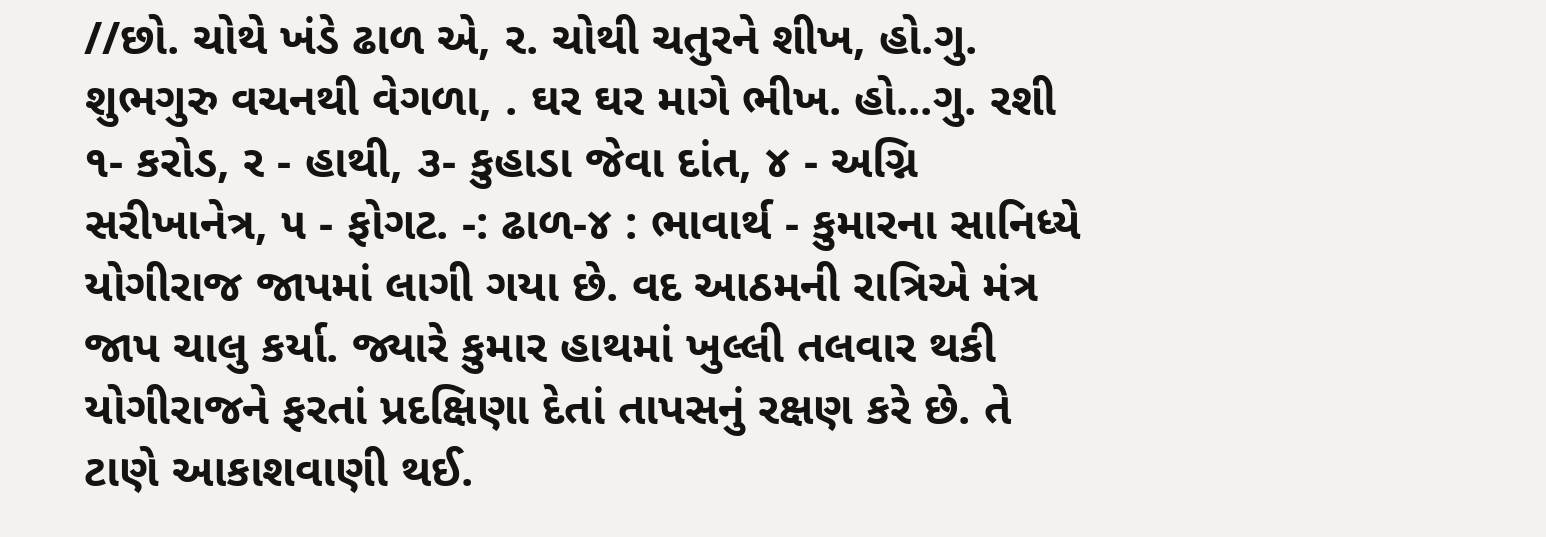//છો. ચોથે ખંડે ઢાળ એ, ર. ચોથી ચતુરને શીખ, હો.ગુ. શુભગુરુ વચનથી વેગળા, . ઘર ઘર માગે ભીખ. હો...ગુ. રશી ૧- કરોડ, ર - હાથી, ૩- કુહાડા જેવા દાંત, ૪ - અગ્નિ સરીખાનેત્ર, ૫ - ફોગટ. -: ઢાળ-૪ : ભાવાર્થ - કુમારના સાનિધ્યે યોગીરાજ જાપમાં લાગી ગયા છે. વદ આઠમની રાત્રિએ મંત્ર જાપ ચાલુ કર્યા. જ્યારે કુમાર હાથમાં ખુલ્લી તલવાર થકી યોગીરાજને ફરતાં પ્રદક્ષિણા દેતાં તાપસનું રક્ષણ કરે છે. તે ટાણે આકાશવાણી થઈ.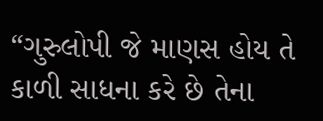“ગુરુલોપી જે માણસ હોય તે કાળી સાધના કરે છે તેના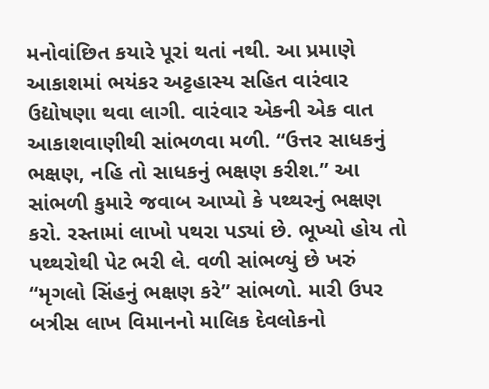મનોવાંછિત કયારે પૂરાં થતાં નથી. આ પ્રમાણે આકાશમાં ભયંકર અટ્ટહાસ્ય સહિત વારંવાર ઉદ્યોષણા થવા લાગી. વારંવાર એકની એક વાત આકાશવાણીથી સાંભળવા મળી. “ઉત્તર સાધકનું ભક્ષણ, નહિ તો સાધકનું ભક્ષણ કરીશ.” આ સાંભળી કુમારે જવાબ આપ્યો કે પથ્થરનું ભક્ષણ કરો. રસ્તામાં લાખો પથરા પડ્યાં છે. ભૂખ્યો હોય તો પથ્થરોથી પેટ ભરી લે. વળી સાંભળ્યું છે ખરું “મૃગલો સિંહનું ભક્ષણ કરે” સાંભળો. મારી ઉપર બત્રીસ લાખ વિમાનનો માલિક દેવલોકનો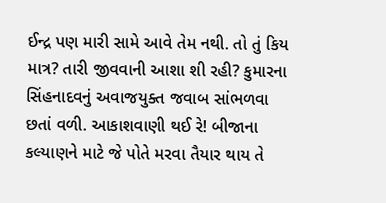ઈન્દ્ર પણ મારી સામે આવે તેમ નથી. તો તું કિય માત્ર? તારી જીવવાની આશા શી રહી? કુમારના સિંહનાદવનું અવાજયુક્ત જવાબ સાંભળવા છતાં વળી. આકાશવાણી થઈ રે! બીજાના કલ્યાણને માટે જે પોતે મરવા તૈયાર થાય તે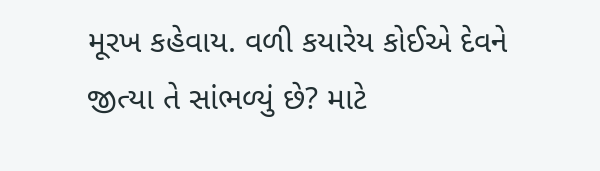મૂરખ કહેવાય. વળી કયારેય કોઈએ દેવને જીત્યા તે સાંભળ્યું છે? માટે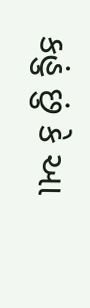કહું છું કે આ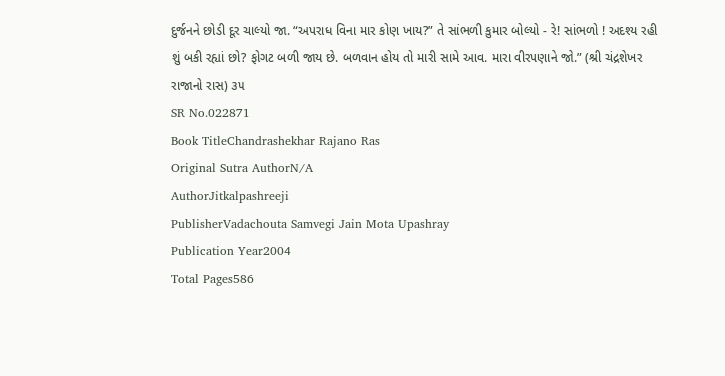દુર્જનને છોડી દૂર ચાલ્યો જા. “અપરાધ વિના માર કોણ ખાય?” તે સાંભળી કુમાર બોલ્યો - રે! સાંભળો ! અદશ્ય રહી શું બકી રહ્યાં છો? ફોગટ બળી જાય છે. બળવાન હોય તો મારી સામે આવ. મારા વીરપણાને જો.” (શ્રી ચંદ્રશેખર રાજાનો રાસ) ૩૫
SR No.022871
Book TitleChandrashekhar Rajano Ras
Original Sutra AuthorN/A
AuthorJitkalpashreeji
PublisherVadachouta Samvegi Jain Mota Upashray
Publication Year2004
Total Pages586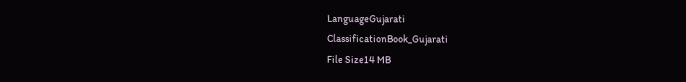LanguageGujarati
ClassificationBook_Gujarati
File Size14 MB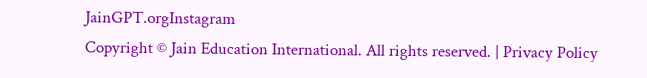JainGPT.orgInstagram
Copyright © Jain Education International. All rights reserved. | Privacy Policy